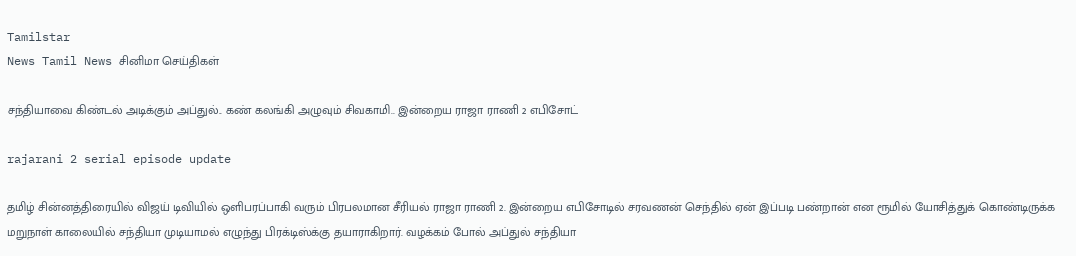Tamilstar
News Tamil News சினிமா செய்திகள்

சந்தியாவை கிண்டல் அடிக்கும் அப்துல்.. கண் கலங்கி அழுவும் சிவகாமி.. இன்றைய ராஜா ராணி 2 எபிசோட்

rajarani 2 serial episode update

தமிழ் சின்னத்திரையில் விஜய் டிவியில் ஒளிபரப்பாகி வரும் பிரபலமான சீரியல் ராஜா ராணி 2. இன்றைய எபிசோடில் சரவணன் செந்தில் ஏன் இப்படி பண்றான் என ரூமில் யோசித்துக் கொண்டிருக்க மறுநாள் காலையில் சந்தியா முடியாமல் எழுந்து பிரக்டிஸ்க்கு தயாராகிறார். வழக்கம் போல் அப்துல் சந்தியா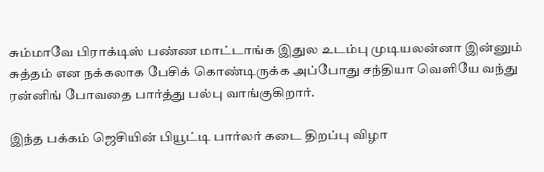சும்மாவே பிராக்டிஸ் பண்ண மாட்டாங்க இதுல உடம்பு முடியலன்னா இன்னும் சுத்தம் என நக்கலாக பேசிக் கொண்டிருக்க அப்போது சந்தியா வெளியே வந்து ரன்னிங் போவதை பார்த்து பல்பு வாங்குகிறார்.

இந்த பக்கம் ஜெசியின் பியூட்டி பார்லர் கடை திறப்பு விழா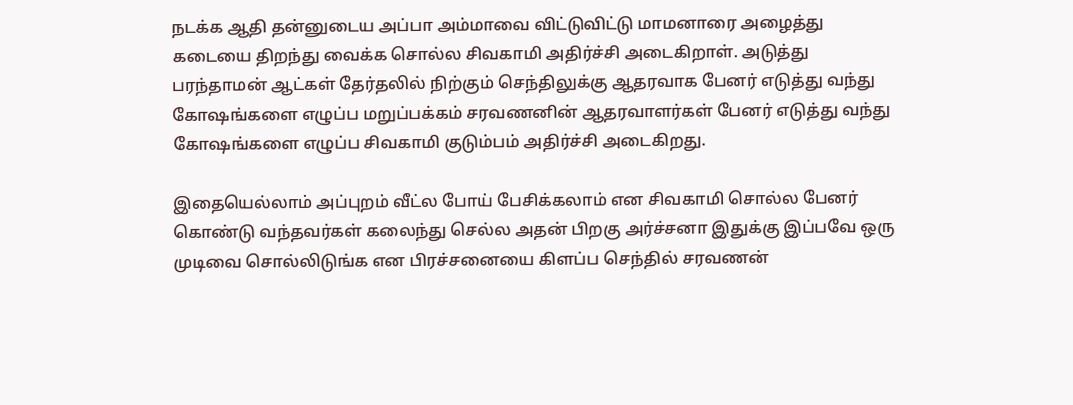நடக்க ஆதி தன்னுடைய அப்பா அம்மாவை விட்டுவிட்டு மாமனாரை அழைத்து கடையை திறந்து வைக்க சொல்ல சிவகாமி அதிர்ச்சி அடைகிறாள். அடுத்து பரந்தாமன் ஆட்கள் தேர்தலில் நிற்கும் செந்திலுக்கு ஆதரவாக பேனர் எடுத்து வந்து கோஷங்களை எழுப்ப மறுப்பக்கம் சரவணனின் ஆதரவாளர்கள் பேனர் எடுத்து வந்து கோஷங்களை எழுப்ப சிவகாமி குடும்பம் அதிர்ச்சி அடைகிறது.

இதையெல்லாம் அப்புறம் வீட்ல போய் பேசிக்கலாம் என சிவகாமி சொல்ல பேனர் கொண்டு வந்தவர்கள் கலைந்து செல்ல அதன் பிறகு அர்ச்சனா இதுக்கு இப்பவே ஒரு முடிவை சொல்லிடுங்க என பிரச்சனையை கிளப்ப செந்தில் சரவணன்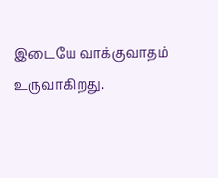இடையே வாக்குவாதம் உருவாகிறது.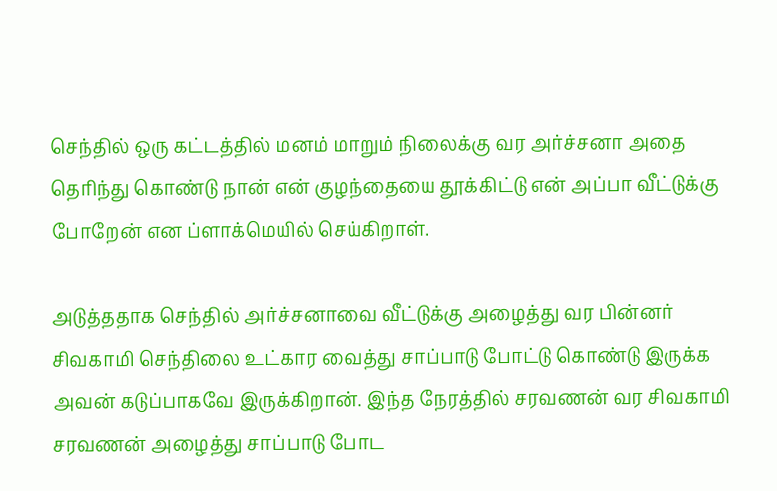செந்தில் ஒரு கட்டத்தில் மனம் மாறும் நிலைக்கு வர அர்ச்சனா அதை தெரிந்து கொண்டு நான் என் குழந்தையை தூக்கிட்டு என் அப்பா வீட்டுக்கு போறேன் என ப்ளாக்மெயில் செய்கிறாள்.

அடுத்ததாக செந்தில் அர்ச்சனாவை வீட்டுக்கு அழைத்து வர பின்னர் சிவகாமி செந்திலை உட்கார வைத்து சாப்பாடு போட்டு கொண்டு இருக்க அவன் கடுப்பாகவே இருக்கிறான். இந்த நேரத்தில் சரவணன் வர சிவகாமி சரவணன் அழைத்து சாப்பாடு போட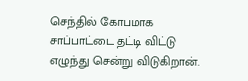செந்தில் கோபமாக சாப்பாட்டை தட்டி விட்டு எழுந்து சென்று விடுகிறான்.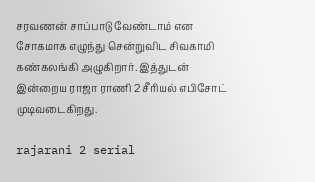சரவணன் சாப்பாடு வேண்டாம் என சோகமாக எழுந்து சென்றுவிட சிவகாமி கண்கலங்கி அழுகிறார். இத்துடன் இன்றைய ராஜா ராணி 2 சீரியல் எபிசோட் முடிவடைகிறது.

rajarani 2 serial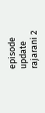episode update
rajarani 2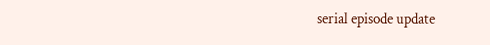serial episode update